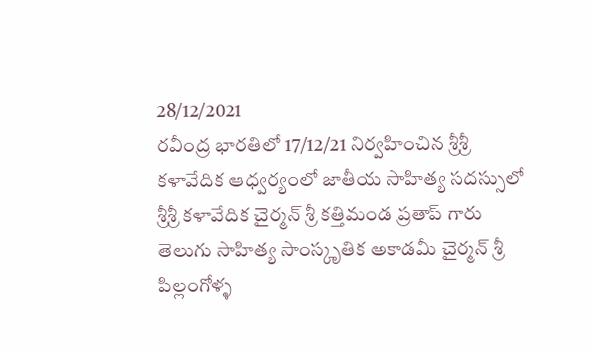28/12/2021
రవీంద్ర భారతిలో 17/12/21 నిర్వహించిన శ్రీశ్రీ కళావేదిక ఆధ్వర్యంలో జాతీయ సాహిత్య సదస్సులో
శ్రీశ్రీ కళావేదిక చైర్మన్ శ్రీ కత్తిమండ ప్రతాప్ గారు
తెలుగు సాహిత్య సాంస్కృతిక అకాడమీ చైర్మన్ శ్రీ పిల్లంగోళ్ళ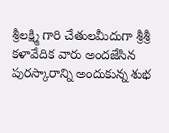శ్రీలక్ష్మి గారి చేతులమీదుగా శ్రీశ్రీ కళావేదిక వారు అందజేసిన పురస్కారాన్ని అందుకున్న శుభ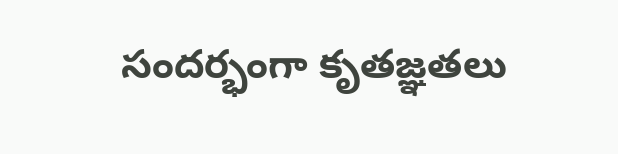సందర్భంగా కృతజ్ఞతలు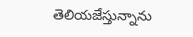తెలియజేస్తున్నాను